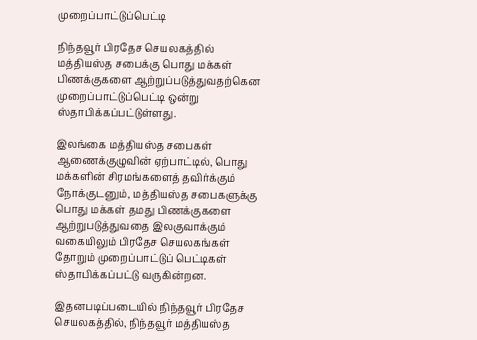முறைப்பாட்டுப்பெட்டி

நிந்தவூர் பிரதேச செயலகத்தில் மத்தியஸ்த சபைக்கு பொது மக்கள் பிணக்குகளை ஆற்றுப்படுத்துவதற்கென முறைப்பாட்டுப்பெட்டி ஒன்று ஸ்தாபிக்கப்பட்டுள்ளது.

இலங்கை மத்தியஸ்த சபைகள் ஆணைக்குழுவின் ஏற்பாட்டில், பொது மக்களின் சிரமங்களைத் தவிர்க்கும் நோக்குடனும், மத்தியஸ்த சபைகளுக்கு பொது மக்கள் தமது பிணக்குகளை ஆற்றுபடுத்துவதை இலகுவாக்கும் வகையிலும் பிரதேச செயலகங்கள் தோறும் முறைப்பாட்டுப் பெட்டிகள் ஸ்தாபிக்கப்பட்டு வருகின்றன.

இதனபடிப்படையில் நிந்தவூர் பிரதேச செயலகத்தில், நிந்தவூர் மத்தியஸ்த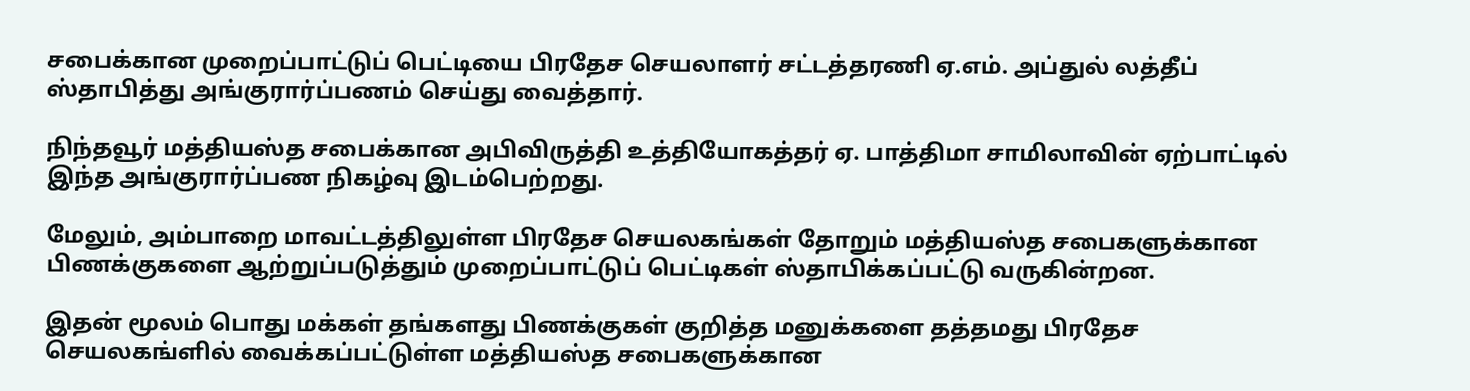சபைக்கான முறைப்பாட்டுப் பெட்டியை பிரதேச செயலாளர் சட்டத்தரணி ஏ.எம். அப்துல் லத்தீப் ஸ்தாபித்து அங்குரார்ப்பணம் செய்து வைத்தார்.

நிந்தவூர் மத்தியஸ்த சபைக்கான அபிவிருத்தி உத்தியோகத்தர் ஏ. பாத்திமா சாமிலாவின் ஏற்பாட்டில் இந்த அங்குரார்ப்பண நிகழ்வு இடம்பெற்றது.

மேலும், அம்பாறை மாவட்டத்திலுள்ள பிரதேச செயலகங்கள் தோறும் மத்தியஸ்த சபைகளுக்கான பிணக்குகளை ஆற்றுப்படுத்தும் முறைப்பாட்டுப் பெட்டிகள் ஸ்தாபிக்கப்பட்டு வருகின்றன.

இதன் மூலம் பொது மக்கள் தங்களது பிணக்குகள் குறித்த மனுக்களை தத்தமது பிரதேச செயலகங்ளில் வைக்கப்பட்டுள்ள மத்தியஸ்த சபைகளுக்கான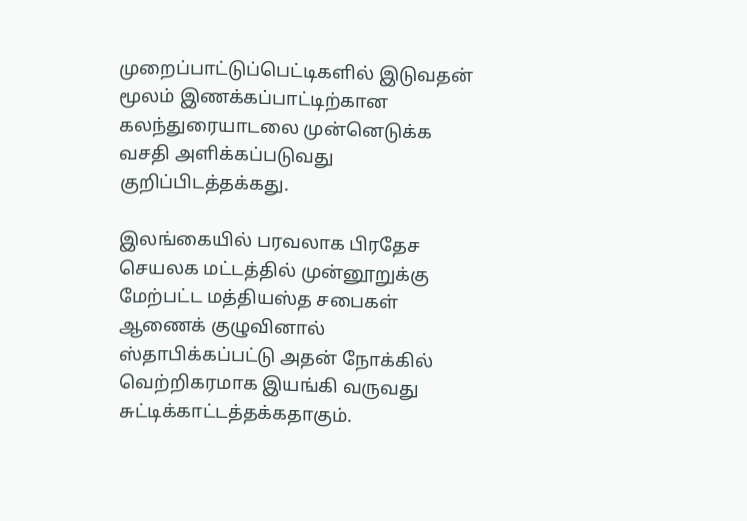முறைப்பாட்டுப்பெட்டிகளில் இடுவதன் மூலம் இணக்கப்பாட்டிற்கான கலந்துரையாடலை முன்னெடுக்க வசதி அளிக்கப்படுவது குறிப்பிடத்தக்கது.

இலங்கையில் பரவலாக பிரதேச செயலக மட்டத்தில் முன்னூறுக்கு மேற்பட்ட மத்தியஸ்த சபைகள் ஆணைக் குழுவினால் ஸ்தாபிக்கப்பட்டு அதன் நோக்கில் வெற்றிகரமாக இயங்கி வருவது சுட்டிக்காட்டத்தக்கதாகும்.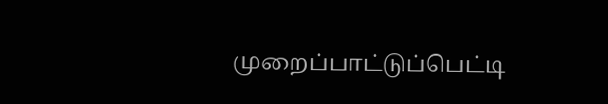முறைப்பாட்டுப்பெட்டி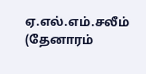ஏ.எல்.எம்.சலீம் (தேனாரம்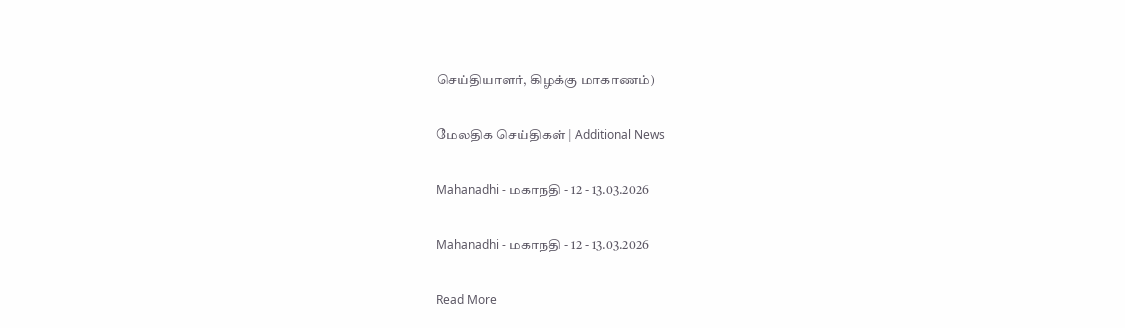செய்தியாளர், கிழக்கு மாகாணம்)

மேலதிக செய்திகள் | Additional News

Mahanadhi - மகாநதி - 12 - 13.03.2026

Mahanadhi - மகாநதி - 12 - 13.03.2026

Read More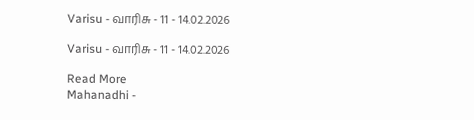Varisu - வாரிசு - 11 - 14.02.2026

Varisu - வாரிசு - 11 - 14.02.2026

Read More
Mahanadhi -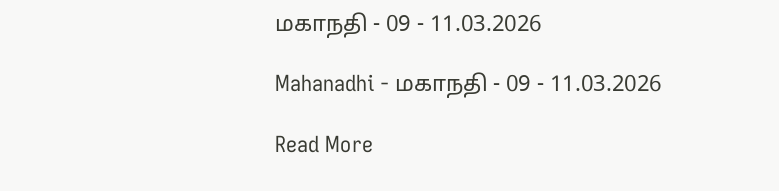மகாநதி - 09 - 11.03.2026

Mahanadhi - மகாநதி - 09 - 11.03.2026

Read More